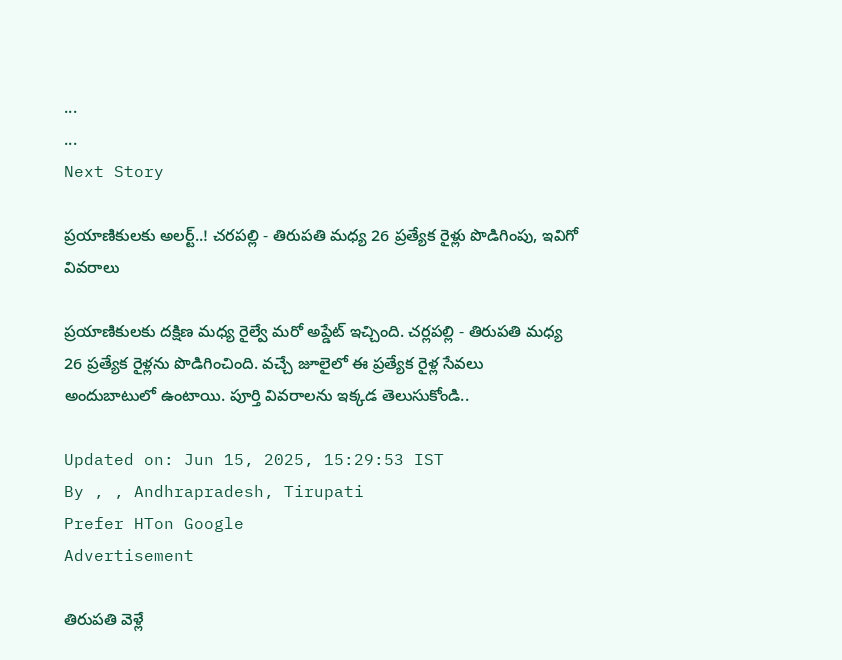...
...
Next Story

ప్రయాణికులకు అలర్ట్..! చరపల్లి - తిరుపతి మధ్య 26 ప్రత్యేక రైళ్లు పొడిగింపు, ఇవిగో వివరాలు

ప్రయాణికులకు దక్షిణ మధ్య రైల్వే మరో అప్డేట్ ఇచ్చింది. చర్లపల్లి - తిరుపతి మధ్య 26 ప్రత్యేక రైళ్లను పొడిగించింది. వచ్చే జూలైలో ఈ ప్రత్యేక రైళ్ల సేవలు అందుబాటులో ఉంటాయి. పూర్తి వివరాలను ఇక్కడ తెలుసుకోండి..

Updated on: Jun 15, 2025, 15:29:53 IST
By , , Andhrapradesh, Tirupati
Prefer HTon Google
Advertisement

తిరుపతి వెళ్లే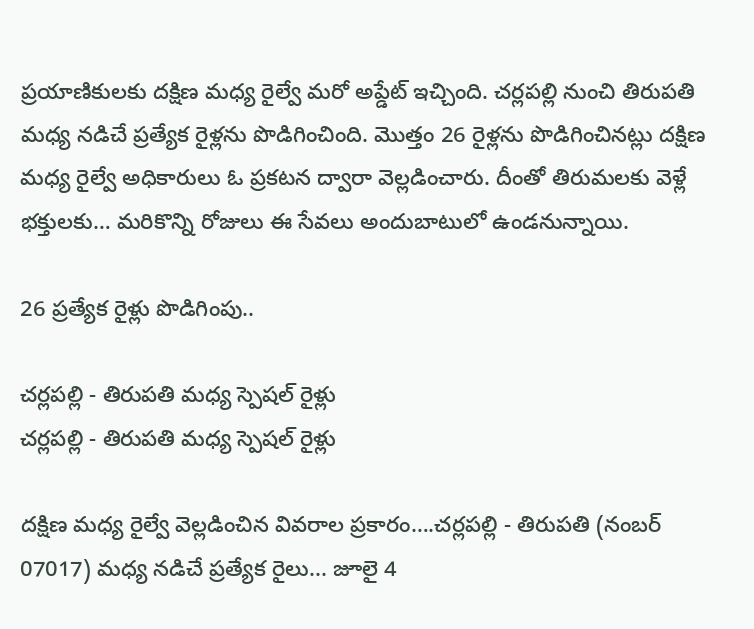ప్రయాణికులకు దక్షిణ మధ్య రైల్వే మరో అప్డేట్ ఇచ్చింది. చర్లపల్లి నుంచి తిరుపతి మధ్య నడిచే ప్రత్యేక రైళ్లను పొడిగించింది. మొత్తం 26 రైళ్లను పొడిగించినట్లు దక్షిణ మధ్య రైల్వే అధికారులు ఓ ప్రకటన ద్వారా వెల్లడించారు. దీంతో తిరుమలకు వెళ్లే భక్తులకు… మరికొన్ని రోజులు ఈ సేవలు అందుబాటులో ఉండనున్నాయి.

26 ప్రత్యేక రైళ్లు పొడిగింపు..

చర్లపల్లి - తిరుపతి మధ్య స్పెషల్ రైళ్లు
చర్లపల్లి - తిరుపతి మధ్య స్పెషల్ రైళ్లు

దక్షిణ మధ్య రైల్వే వెల్లడించిన వివరాల ప్రకారం….చర్లపల్లి - తిరుపతి (నంబర్ 07017) మధ్య నడిచే ప్రత్యేక రైలు... జూలై 4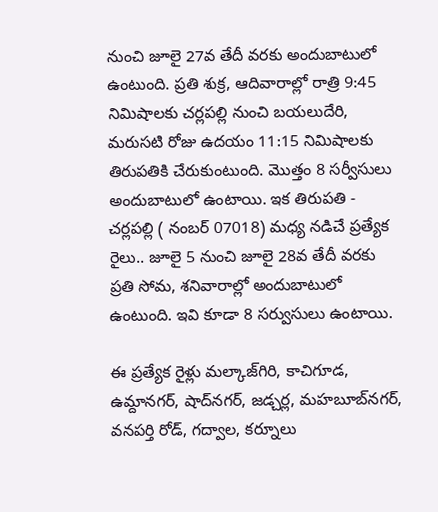నుంచి జూలై 27వ తేదీ వరకు అందుబాటులో ఉంటుంది. ప్రతి శుక్ర, ఆదివారాల్లో రాత్రి 9:45 నిమిషాలకు చర్లపల్లి నుంచి బయలుదేరి, మరుసటి రోజు ఉదయం 11:15 నిమిషాలకు తిరుపతికి చేరుకుంటుంది. మొత్తం 8 సర్వీసులు అందుబాటులో ఉంటాయి. ఇక తిరుపతి - చర్లపల్లి ( నంబర్ 07018) మధ్య నడిచే ప్రత్యేక రైలు.. జూలై 5 నుంచి జూలై 28వ తేదీ వరకు ప్రతి సోమ, శనివారాల్లో అందుబాటులో ఉంటుంది. ఇవి కూడా 8 సర్వుసులు ఉంటాయి.

ఈ ప్రత్యేక రైళ్లు మల్కాజ్‌గిరి, కాచిగూడ, ఉమ్దానగర్, షాద్‌నగర్, జడ్చర్ల, మహబూబ్‌నగర్, వనపర్తి రోడ్, గద్వాల, కర్నూలు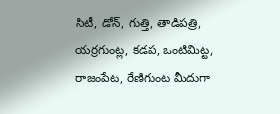సిటీ, డోన్, గుత్తి, తాడిపత్రి, యర్రగుంట్ల, కడప, ఒంటిమిట్ట, రాజంపేట, రేణిగుంట మీదుగా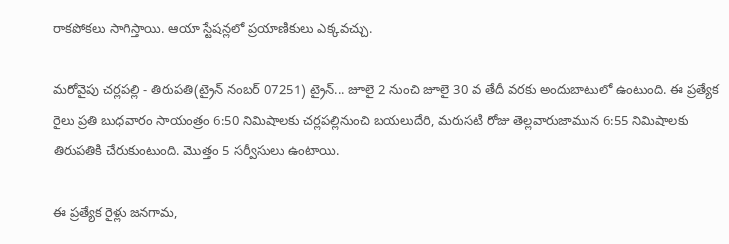రాకపోకలు సాగిస్తాయి. ఆయా స్టేషన్లలో ప్రయాణికులు ఎక్కవచ్చు.

మరోవైపు చర్లపల్లి - తిరుపతి(ట్రైన్ నంబర్ 07251) ట్రైన్... జూలై 2 నుంచి జూలై 30 వ తేదీ వరకు అందుబాటులో ఉంటుంది. ఈ ప్రత్యేక రైలు ప్రతి బుధవారం సాయంత్రం 6:50 నిమిషాలకు చర్లపల్లినుంచి బయలుదేరి, మరుసటి రోజు తెల్లవారుజామున 6:55 నిమిషాలకు తిరుపతికి చేరుకుంటుంది. మొత్తం 5 సర్వీసులు ఉంటాయి.

ఈ ప్రత్యేక రైళ్లు జనగామ,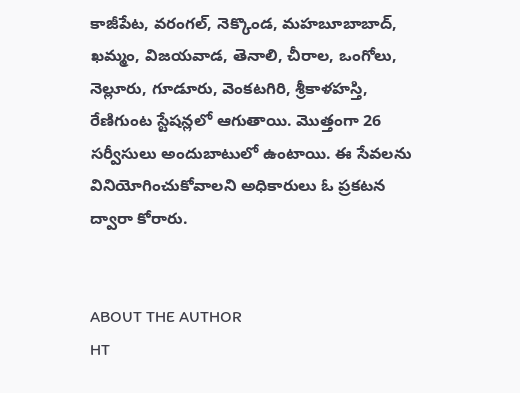కాజీపేట, వరంగల్, నెక్కొండ, మహబూబాబాద్, ఖమ్మం, విజయవాడ, తెనాలి, చీరాల, ఒంగోలు, నెల్లూరు, గూడూరు, వెంకటగిరి, శ్రీకాళహస్తి, రేణిగుంట స్టేషన్లలో ఆగుతాయి. మొత్తంగా 26 సర్వీసులు అందుబాటులో ఉంటాయి. ఈ సేవలను వినియోగించుకోవాలని అధికారులు ఓ ప్రకటన ద్వారా కోరారు.


ABOUT THE AUTHOR
HT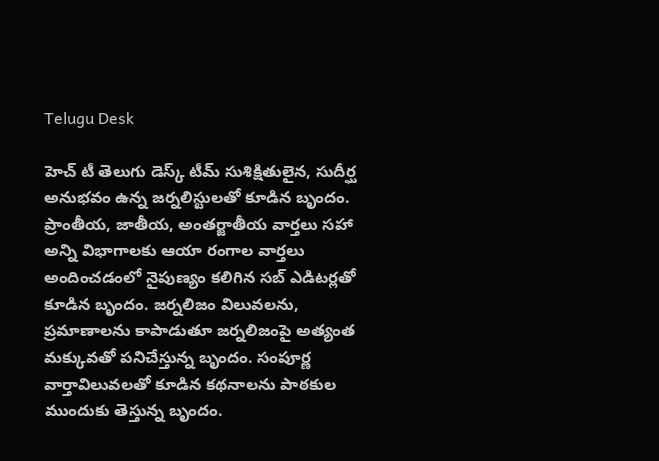Telugu Desk

హెచ్ టీ తెలుగు డెస్క్ టీమ్ సుశిక్షితులైన, సుదీర్ఘ అనుభవం ఉన్న జర్నలిస్టులతో కూడిన బృందం. ప్రాంతీయ, జాతీయ, అంతర్జాతీయ వార్తలు సహా అన్ని విభాగాలకు ఆయా రంగాల వార్తలు అందించడంలో నైపుణ్యం కలిగిన సబ్ ఎడిటర్లతో కూడిన బృందం. జర్నలిజం విలువలను, ప్రమాణాలను కాపాడుతూ జర్నలిజంపై అత్యంత మక్కువతో పనిచేస్తున్న బృందం. సంపూర్ణ వార్తావిలువలతో కూడిన కథనాలను పాఠకుల ముందుకు తెస్తున్న బృందం.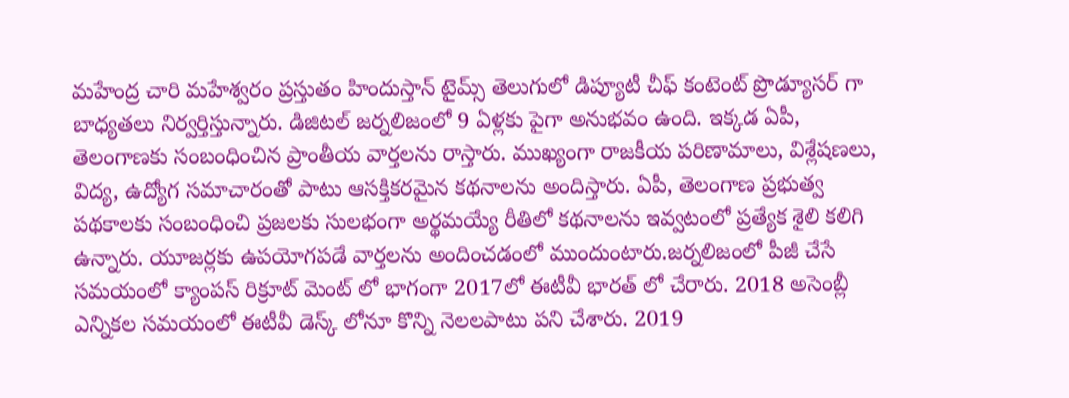మహేంద్ర చారి మహేశ్వరం ప్రస్తుతం హిందుస్తాన్ టైమ్స్ తెలుగులో డిప్యూటీ చీఫ్ కంటెంట్ ప్రొడ్యూసర్ గా బాధ్యతలు నిర్వర్తిస్తున్నారు. డిజిటల్ జర్నలిజంలో 9 ఏళ్లకు పైగా అనుభవం ఉంది. ఇక్కడ ఏపీ, తెలంగాణకు సంబంధించిన ప్రాంతీయ వార్తలను రాస్తారు. ముఖ్యంగా రాజకీయ పరిణామాలు, విశ్లేషణలు, విద్య, ఉద్యోగ సమాచారంతో పాటు ఆసక్తికరమైన కథనాలను అందిస్తారు. ఏపీ, తెలంగాణ ప్రభుత్వ పథకాలకు సంబంధించి ప్రజలకు సులభంగా అర్థమయ్యే రీతిలో కథనాలను ఇవ్వటంలో ప్రత్యేక శైలి కలిగి ఉన్నారు. యూజర్లకు ఉపయోగపడే వార్తలను అందించడంలో ముందుంటారు.జర్నలిజంలో పీజీ చేసే సమయంలో క్యాంపస్ రిక్రూట్ మెంట్ లో భాగంగా 2017లో ఈటీవీ భారత్ లో చేరారు. 2018 అసెంబ్లీ ఎన్నికల సమయంలో ఈటీవీ డెస్క్ లోనూ కొన్ని నెలలపాటు పని చేశారు. 2019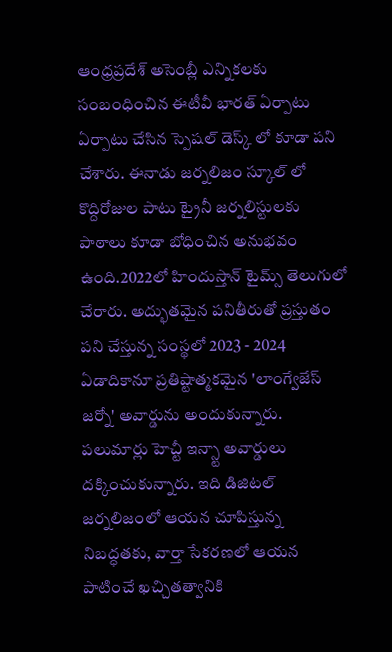ఆంధ్రప్రదేశ్ అసెంబ్లీ ఎన్నికలకు సంబంధించిన ఈటీవీ భారత్ ఏర్పాటు ఏర్పాటు చేసిన స్పెషల్ డెస్క్ లో కూడా పని చేశారు. ఈనాడు జర్నలిజం స్కూల్ లో కొద్దిరోజుల పాటు ట్రైనీ జర్నలిస్టులకు పాఠాలు కూడా బోధించిన అనుభవం ఉంది.2022లో హిందుస్తాన్ టైమ్స్ తెలుగులో చేరారు. అద్భుతమైన పనితీరుతో ప్రస్తుతం పని చేస్తున్న సంస్థలో 2023 - 2024 ఏడాదికానూ ప్రతిష్టాత్మకమైన 'లాంగ్వేజేస్ జర్నో' అవార్డును అందుకున్నారు. పలుమార్లు హెచ్టీ ఇన్స్టా అవార్డులు దక్కించుకున్నారు. ఇది డిజిటల్ జర్నలిజంలో ఆయన చూపిస్తున్న నిబద్ధతకు, వార్తా సేకరణలో ఆయన పాటించే ఖచ్చితత్వానికి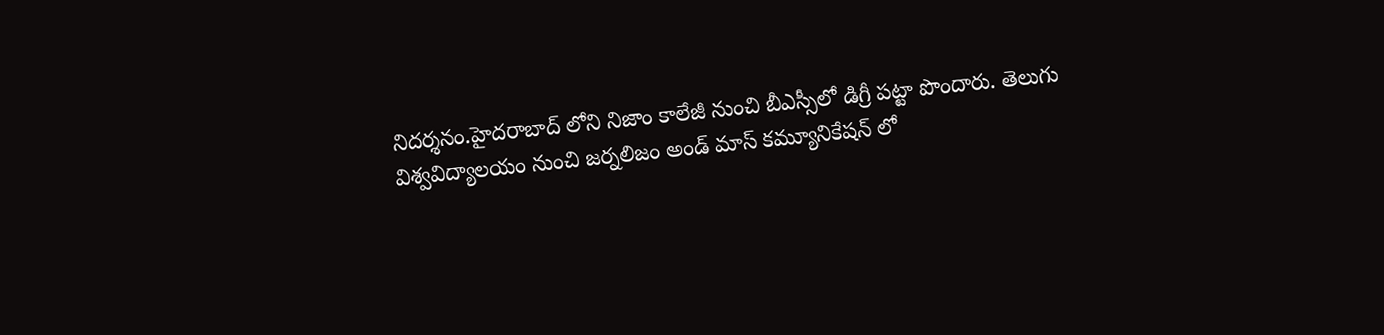నిదర్శనం.హైదరాబాద్ లోని నిజాం కాలేజీ నుంచి బీఎస్సీలో డిగ్రీ పట్టా పొందారు. తెలుగు విశ్వవిద్యాలయం నుంచి జర్నలిజం అండ్ మాస్ కమ్యూనికేషన్ లో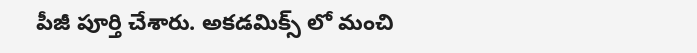పీజీ పూర్తి చేశారు. అకడమిక్స్ లో మంచి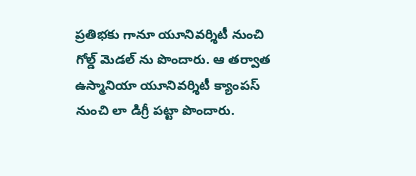ప్రతిభకు గానూ యూనివర్శిటీ నుంచి గోల్డ్ మెడల్ ను పొందారు. ఆ తర్వాత ఉస్మానియా యూనివర్శిటీ క్యాంపస్ నుంచి లా డిగ్రీ పట్టా పొందారు.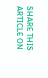SHARE THIS ARTICLE ON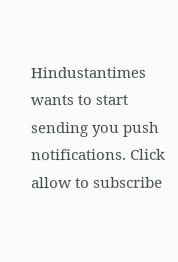Hindustantimes wants to start sending you push notifications. Click allow to subscribe